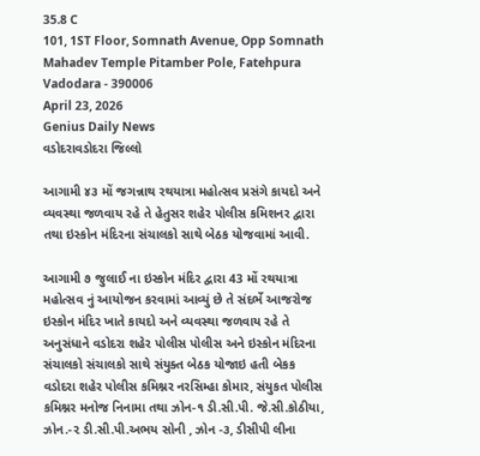35.8 C
101, 1ST Floor, Somnath Avenue, Opp Somnath Mahadev Temple Pitamber Pole, Fatehpura Vadodara - 390006
April 23, 2026
Genius Daily News
વડોદરાવડોદરા જિલ્લો

આગામી ૪૩ મોં જગન્નાથ રથયાત્રા મહોત્સવ પ્રસંગે કાયદો અને વ્યવસ્થા જળવાય રહે તે હેતુસર શહેર પોલીસ કમિશનર દ્વારા તથા ઇસ્કોન મંદિરના સંચાલકો સાથે બેઠક યોજવામાં આવી.

આગામી ૭ જુલાઈ ના ઇસ્કોન મંદિર દ્વારા 43 મોં રથયાત્રા મહોત્સવ નું આયોજન કરવામાં આવ્યું છે તે સંદર્ભે આજરોજ ઇસ્કોન મંદિર ખાતે કાયદો અને વ્યવસ્થા જળવાય રહે તે અનુસંધાને વડોદરા શહેર પોલીસ પોલીસ અને ઇસ્કોન મંદિરના સંચાલકો સંચાલકો સાથે સંયુક્ત બેઠક યોજાઇ હતી બેકક વડોદરા શહેર પોલીસ કમિશ્નર નરસિમ્હા કોમાર, સંયુકત પોલીસ કમિશ્નર મનોજ નિનામા તથા ઝોન-૧ ડી.સી.પી. જે.સી.કોઠીયા, ઝોન.-૨ ડી.સી.પી.અભય સોની , ઝોન -૩, ડીસીપી લીના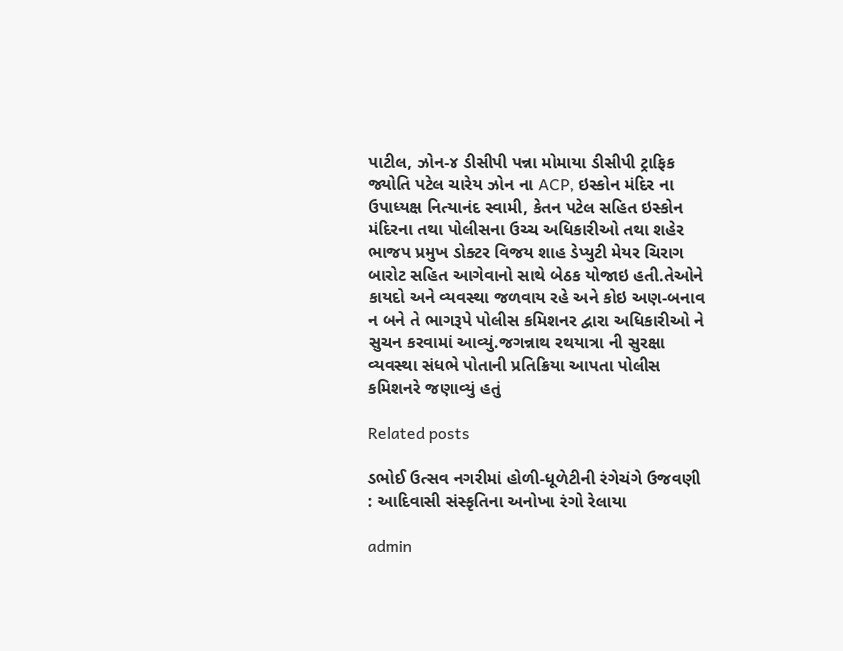પાટીલ, ઝોન-૪ ડીસીપી પન્ના મોમાયા ડીસીપી ટ્રાફિક જ્યોતિ પટેલ ચારેય ઝોન ના ACP, ઇસ્કોન મંદિર ના ઉપાધ્યક્ષ નિત્યાનંદ સ્વામી, કેતન પટેલ સહિત ઇસ્કોન મંદિરના તથા પોલીસના ઉચ્ચ અધિકારીઓ તથા શહેર ભાજપ પ્રમુખ ડોક્ટર વિજય શાહ ડેપ્યુટી મેયર ચિરાગ બારોટ સહિત આગેવાનો સાથે બેઠક યોજાઇ હતી.તેઓને કાયદો અને વ્યવસ્થા જળવાય રહે અને કોઇ અણ-બનાવ ન બને તે ભાગરૂપે પોલીસ કમિશનર દ્વારા અધિકારીઓ ને સુચન કરવામાં આવ્યું.જગન્નાથ રથયાત્રા ની સુરક્ષા વ્યવસ્થા સંધભે પોતાની પ્રતિક્રિયા આપતા પોલીસ કમિશનરે જણાવ્યું હતું

Related posts

ડભોઈ ઉત્સવ નગરીમાં હોળી-ધૂળેટીની રંગેચંગે ઉજવણી : આદિવાસી સંસ્કૃતિના અનોખા રંગો રેલાયા

admin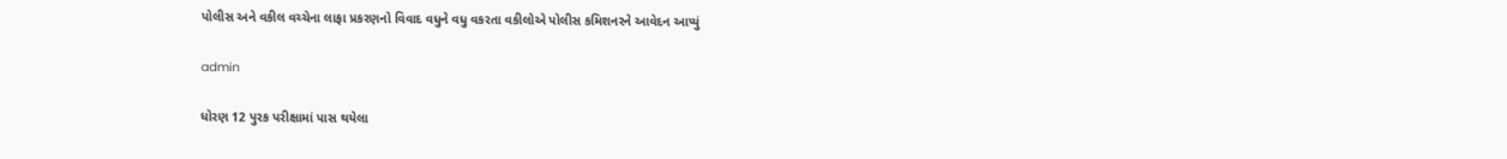પોલીસ અને વકીલ વચ્ચેના લાફા પ્રકરણનો વિવાદ વધુને વધુ વકરતા વકીલોએ પોલીસ કમિશનરને આવેદન આપ્યું

admin

ધોરણ 12 પુરક પરીક્ષામાં પાસ થયેલા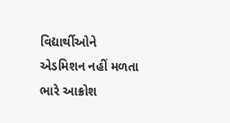વિદ્યાર્થીઓને એડમિશન નહીં મળતા ભારે આક્રોશ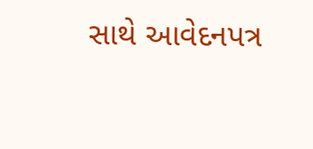સાથે આવેદનપત્ર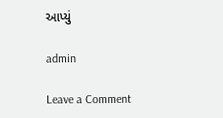આપ્યું

admin

Leave a Comment